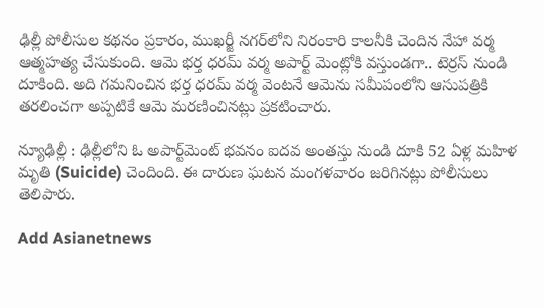ఢిల్లీ పోలీసుల కథనం ప్రకారం, ముఖర్జీ నగర్‌లోని నిరంకారి కాలనీకి చెందిన నేహా వర్మ ఆత్మహత్య చేసుకుంది. ఆమె భర్త ధరమ్ వర్మ అపార్ట్ మెంట్లోకి వస్తుండగా.. టెర్రస్ నుండి దూకింది. అది గమనించిన భర్త ధరమ్ వర్మ వెంటనే ఆమెను సమీపంలోని ఆసుపత్రికి తరలించగా అప్పటికే ఆమె మరణించినట్లు ప్రకటించారు.

న్యూఢిల్లీ : ఢిల్లీలోని ఓ అపార్ట్‌మెంట్ భవనం ఐదవ అంతస్తు నుండి దూకి 52 ఏళ్ల మహిళ మృతి (Suicide) చెందింది. ఈ దారుణ ఘటన మంగళవారం జరిగినట్లు పోలీసులు తెలిపారు.

Add Asianetnews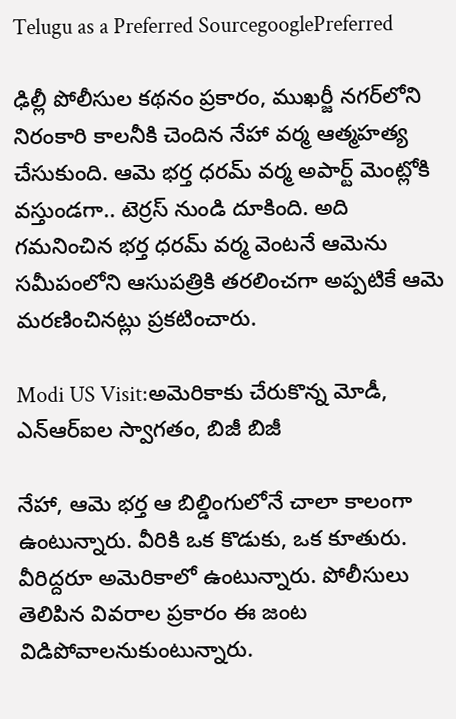Telugu as a Preferred SourcegooglePreferred

ఢిల్లీ పోలీసుల కథనం ప్రకారం, ముఖర్జీ నగర్‌లోని నిరంకారి కాలనీకి చెందిన నేహా వర్మ ఆత్మహత్య చేసుకుంది. ఆమె భర్త ధరమ్ వర్మ అపార్ట్ మెంట్లోకి వస్తుండగా.. టెర్రస్ నుండి దూకింది. అది గమనించిన భర్త ధరమ్ వర్మ వెంటనే ఆమెను సమీపంలోని ఆసుపత్రికి తరలించగా అప్పటికే ఆమె మరణించినట్లు ప్రకటించారు.

Modi US Visit:అమెరికాకు చేరుకొన్న మోడీ, ఎన్ఆర్ఐల స్వాగతం, బిజీ బిజీ

నేహా, ఆమె భర్త ఆ బిల్డింగులోనే చాలా కాలంగా ఉంటున్నారు. వీరికి ఒక కొడుకు, ఒక కూతురు. వీరిద్దరూ అమెరికాలో ఉంటున్నారు. పోలీసులు తెలిపిన వివరాల ప్రకారం ఈ జంట విడిపోవాలనుకుంటున్నారు.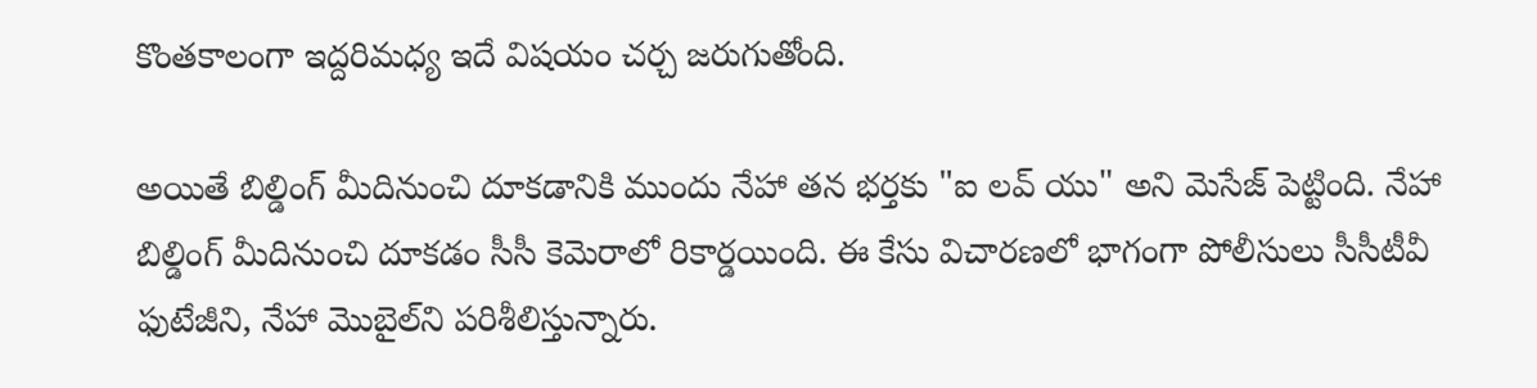కొంతకాలంగా ఇద్దరిమధ్య ఇదే విషయం చర్చ జరుగుతోంది.

అయితే బిల్డింగ్ మీదినుంచి దూకడానికి ముందు నేహా తన భర్తకు "ఐ లవ్ యు" అని మెసేజ్ పెట్టింది. నేహా బిల్డింగ్ మీదినుంచి దూకడం సీసీ కెమెరాలో రికార్డయింది. ఈ కేసు విచారణలో భాగంగా పోలీసులు సీసీటీవీ ఫుటేజీని, నేహా మొబైల్‌ని పరిశీలిస్తున్నారు.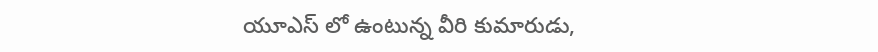యూఎస్ లో ఉంటున్న వీరి కుమారుడు,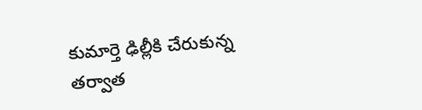కుమార్తె ఢిల్లీకి చేరుకున్న తర్వాత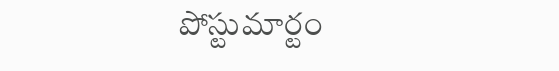పోస్టుమార్టం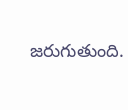జరుగుతుంది.